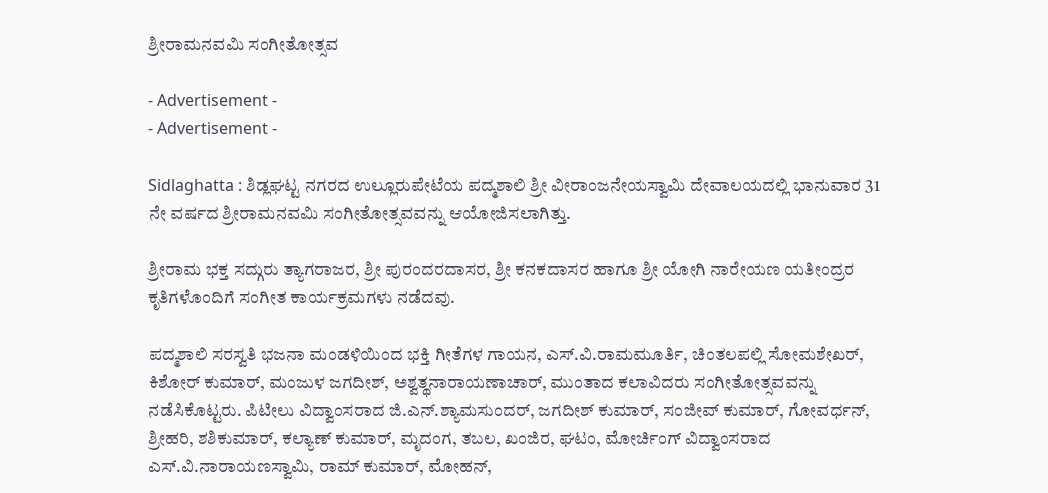ಶ್ರೀರಾಮನವಮಿ ಸಂಗೀತೋತ್ಸವ

- Advertisement -
- Advertisement -

Sidlaghatta : ಶಿಡ್ಲಘಟ್ಟ ನಗರದ ಉಲ್ಲೂರುಪೇಟೆಯ ಪದ್ಮಶಾಲಿ ಶ್ರೀ ವೀರಾಂಜನೇಯಸ್ವಾಮಿ ದೇವಾಲಯದಲ್ಲಿ ಭಾನುವಾರ 31 ನೇ ವರ್ಷದ ಶ್ರೀರಾಮನವಮಿ ಸಂಗೀತೋತ್ಸವವನ್ನು ಆಯೋಜಿಸಲಾಗಿತ್ತು.

ಶ್ರೀರಾಮ ಭಕ್ತ ಸದ್ಗುರು ತ್ಯಾಗರಾಜರ, ಶ್ರೀ ಪುರಂದರದಾಸರ, ಶ್ರೀ ಕನಕದಾಸರ ಹಾಗೂ ಶ್ರೀ ಯೋಗಿ ನಾರೇಯಣ ಯತೀಂದ್ರರ ಕೃತಿಗಳೊಂದಿಗೆ ಸಂಗೀತ ಕಾರ್ಯಕ್ರಮಗಳು ನಡೆದವು.

ಪದ್ಮಶಾಲಿ ಸರಸ್ವತಿ ಭಜನಾ ಮಂಡಳಿಯಿಂದ ಭಕ್ತಿ ಗೀತೆಗಳ ಗಾಯನ, ಎಸ್.ವಿ.ರಾಮಮೂರ್ತಿ, ಚಿಂತಲಪಲ್ಲಿ ಸೋಮಶೇಖರ್, ಕಿಶೋರ್ ಕುಮಾರ್, ಮಂಜುಳ ಜಗದೀಶ್, ಅಶ್ವತ್ಥನಾರಾಯಣಾಚಾರ್, ಮುಂತಾದ ಕಲಾವಿದರು ಸಂಗೀತೋತ್ಸವವನ್ನು ನಡೆಸಿಕೊಟ್ಟರು. ಪಿಟೀಲು ವಿದ್ವಾಂಸರಾದ ಜಿ.ಎನ್.ಶ್ಯಾಮಸುಂದರ್, ಜಗದೀಶ್ ಕುಮಾರ್, ಸಂಜೀವ್ ಕುಮಾರ್, ಗೋವರ್ಧನ್, ಶ್ರೀಹರಿ, ಶಶಿಕುಮಾರ್, ಕಲ್ಯಾಣ್ ಕುಮಾರ್, ಮೃದಂಗ, ತಬಲ, ಖಂಜಿರ, ಘಟಂ, ಮೋರ್ಚಿಂಗ್ ವಿದ್ವಾಂಸರಾದ ಎಸ್.ವಿ.ನಾರಾಯಣಸ್ವಾಮಿ, ರಾಮ್ ಕುಮಾರ್, ಮೋಹನ್,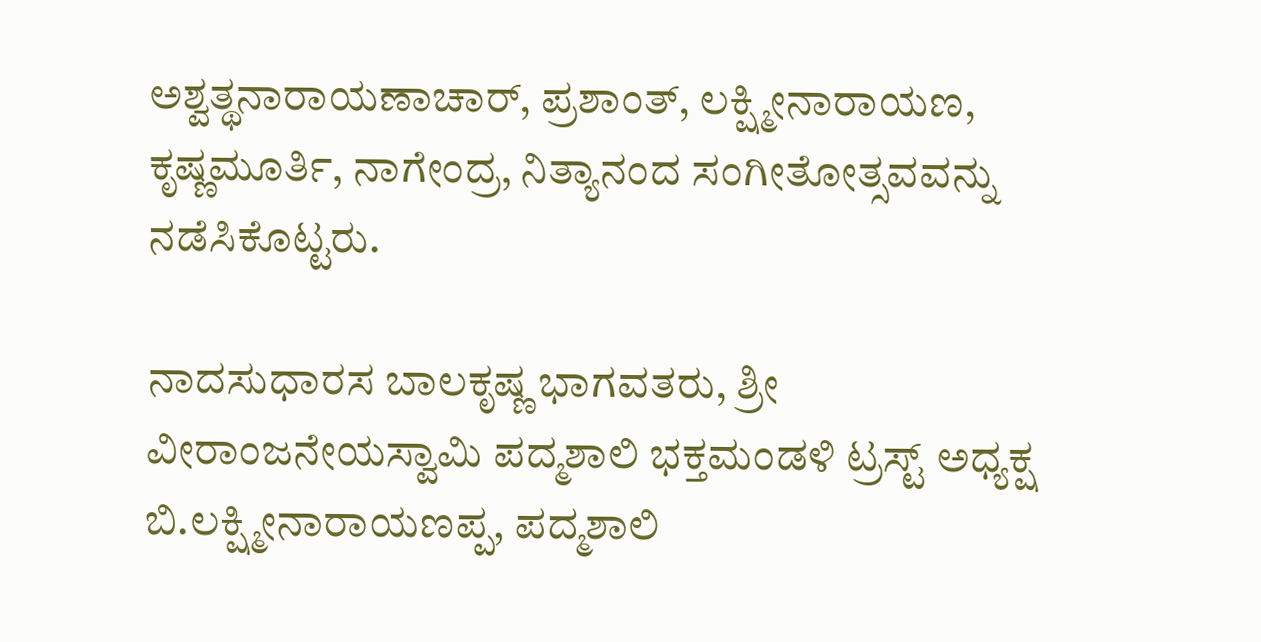ಅಶ್ವತ್ಥನಾರಾಯಣಾಚಾರ್, ಪ್ರಶಾಂತ್, ಲಕ್ಷ್ಮೀನಾರಾಯಣ, ಕೃಷ್ಣಮೂರ್ತಿ, ನಾಗೇಂದ್ರ, ನಿತ್ಯಾನಂದ ಸಂಗೀತೋತ್ಸವವನ್ನು ನಡೆಸಿಕೊಟ್ಟರು.

ನಾದಸುಧಾರಸ ಬಾಲಕೃಷ್ಣ ಭಾಗವತರು, ಶ್ರೀ ವೀರಾಂಜನೇಯಸ್ವಾಮಿ ಪದ್ಮಶಾಲಿ ಭಕ್ತಮಂಡಳಿ ಟ್ರಸ್ಟ್ ಅಧ್ಯಕ್ಷ ಬಿ.ಲಕ್ಷ್ಮೀನಾರಾಯಣಪ್ಪ, ಪದ್ಮಶಾಲಿ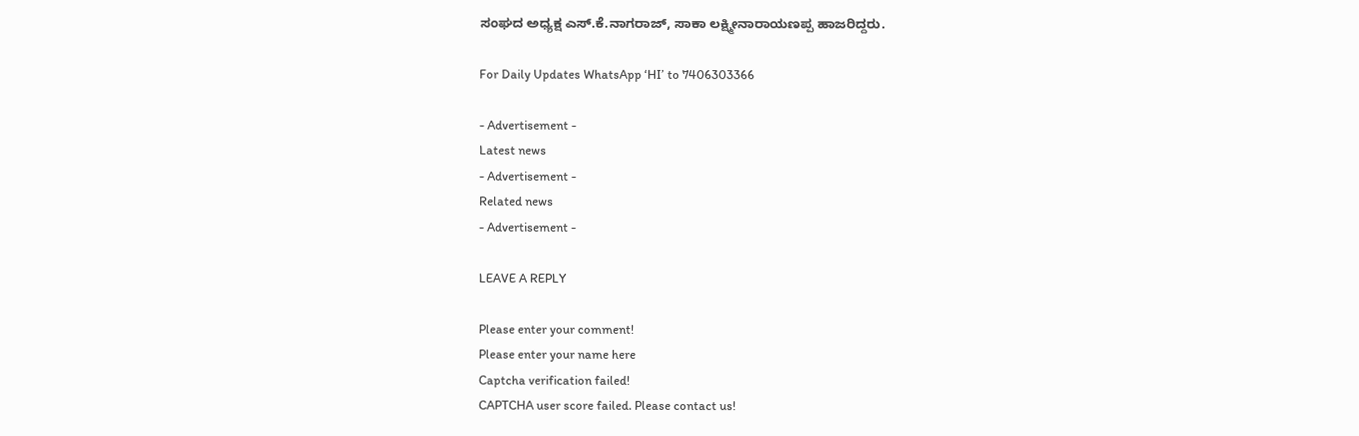ಸಂಘದ ಅಧ್ಯಕ್ಷ ಎಸ್.ಕೆ.ನಾಗರಾಜ್, ಸಾಕಾ ಲಕ್ಷ್ಮೀನಾರಾಯಣಪ್ಪ ಹಾಜರಿದ್ದರು.

For Daily Updates WhatsApp ‘HI’ to 7406303366

- Advertisement -
Latest news
- Advertisement -
Related news
- Advertisement -

LEAVE A REPLY

Please enter your comment!
Please enter your name here
Captcha verification failed!
CAPTCHA user score failed. Please contact us!